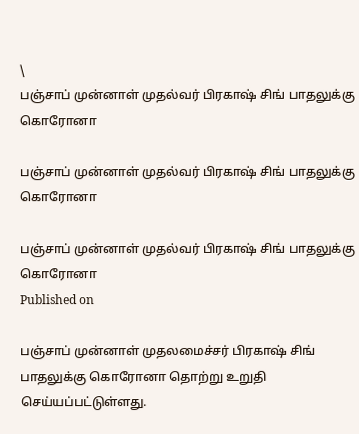\
பஞ்சாப் முன்னாள் முதல்வர் பிரகாஷ் சிங் பாதலுக்கு கொரோனா

பஞ்சாப் முன்னாள் முதல்வர் பிரகாஷ் சிங் பாதலுக்கு கொரோனா

பஞ்சாப் முன்னாள் முதல்வர் பிரகாஷ் சிங் பாதலுக்கு கொரோனா
Published on

பஞ்சாப் முன்னாள் முதலமைச்சர் பிரகாஷ் சிங் பாதலுக்கு கொரோனா தொற்று உறுதி செய்யப்பட்டுள்ளது.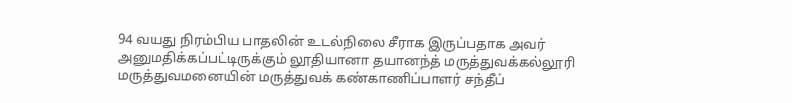94 வயது நிரம்பிய பாதலின் உடல்நிலை சீராக இருப்பதாக அவர் அனுமதிக்கப்பட்டிருக்கும் லூதியானா தயானந்த் மருத்துவக்கல்லூரி மருத்துவமனையின் மருத்துவக் கண்காணிப்பாளர் சந்தீப்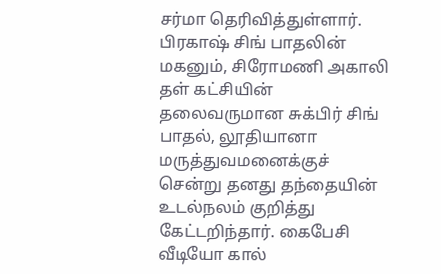சர்மா தெரிவித்துள்ளார். பிரகாஷ் சிங் பாதலின் மகனும், சிரோமணி அகாலி தள் கட்சியின் தலைவருமான சுக்பிர் சிங் பாதல், லூதியானா மருத்துவமனைக்குச் சென்று தனது தந்தையின் உடல்நலம் குறித்து கேட்டறிந்தார். கைபேசி வீடியோ கால்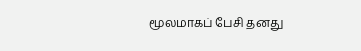மூலமாகப் பேசி தனது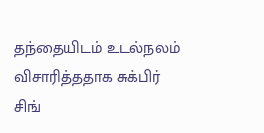தந்தையிடம் உடல்நலம் விசாரித்ததாக சுக்பிர் சிங்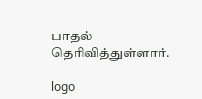பாதல் தெரிவித்துள்ளார்.

logo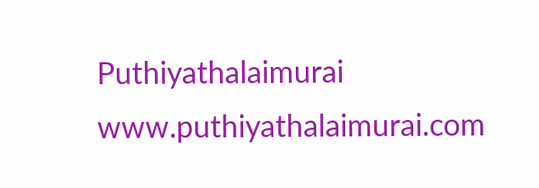Puthiyathalaimurai
www.puthiyathalaimurai.com